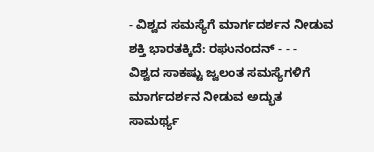- ವಿಶ್ವದ ಸಮಸ್ಯೆಗೆ ಮಾರ್ಗದರ್ಶನ ನೀಡುವ ಶಕ್ತಿ ಭಾರತಕ್ಕಿದೆ: ರಘುನಂದನ್ - - -
ವಿಶ್ವದ ಸಾಕಷ್ಟು ಜ್ವಲಂತ ಸಮಸ್ಯೆಗಳಿಗೆ ಮಾರ್ಗದರ್ಶನ ನೀಡುವ ಅದ್ಭುತ ಸಾಮರ್ಥ್ಯ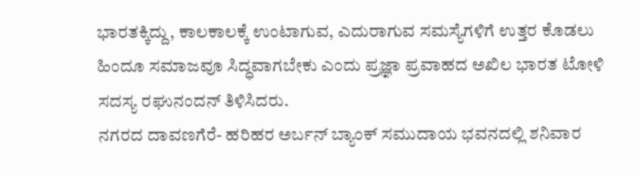ಭಾರತಕ್ಕಿದ್ದು, ಕಾಲಕಾಲಕ್ಕೆ ಉಂಟಾಗುವ, ಎದುರಾಗುವ ಸಮಸ್ಯೆಗಳಿಗೆ ಉತ್ತರ ಕೊಡಲು ಹಿಂದೂ ಸಮಾಜವೂ ಸಿದ್ಧವಾಗಬೇಕು ಎಂದು ಪ್ರಜ್ಞಾ ಪ್ರವಾಹದ ಅಖಿಲ ಭಾರತ ಟೋಳಿ ಸದಸ್ಯ ರಘುನಂದನ್ ತಿಳಿಸಿದರು.
ನಗರದ ದಾವಣಗೆರೆ- ಹರಿಹರ ಅರ್ಬನ್ ಬ್ಯಾಂಕ್ ಸಮುದಾಯ ಭವನದಲ್ಲಿ ಶನಿವಾರ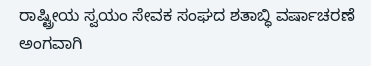ರಾಷ್ಟ್ರೀಯ ಸ್ವಯಂ ಸೇವಕ ಸಂಘದ ಶತಾಬ್ಧಿ ವರ್ಷಾಚರಣೆ ಅಂಗವಾಗಿ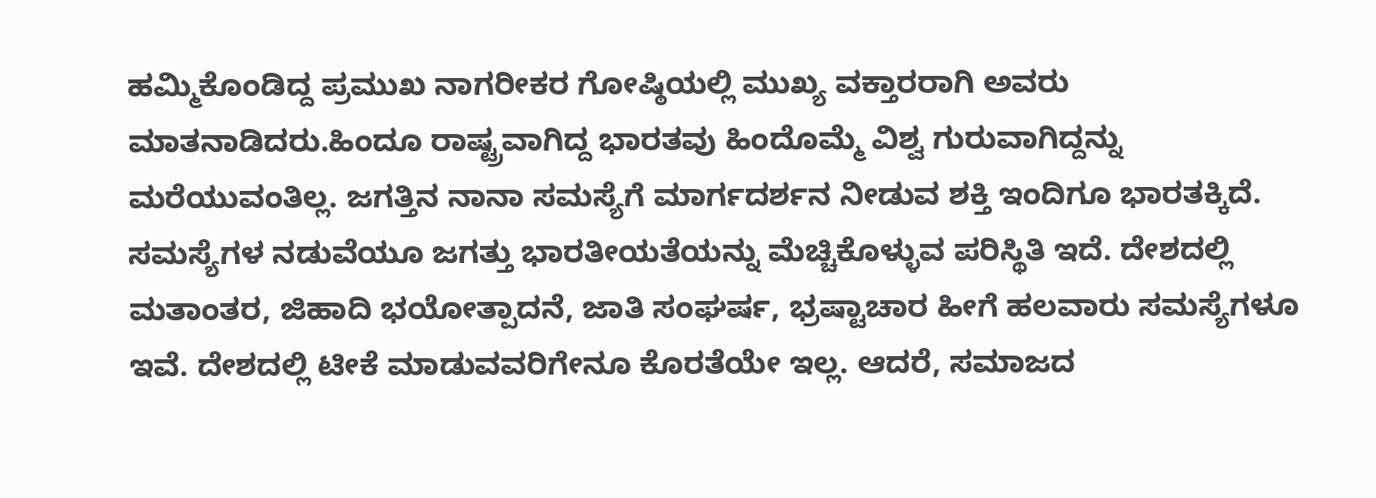ಹಮ್ಮಿಕೊಂಡಿದ್ದ ಪ್ರಮುಖ ನಾಗರೀಕರ ಗೋಷ್ಠಿಯಲ್ಲಿ ಮುಖ್ಯ ವಕ್ತಾರರಾಗಿ ಅವರು ಮಾತನಾಡಿದರು.ಹಿಂದೂ ರಾಷ್ಟ್ರವಾಗಿದ್ದ ಭಾರತವು ಹಿಂದೊಮ್ಮೆ ವಿಶ್ವ ಗುರುವಾಗಿದ್ದನ್ನು ಮರೆಯುವಂತಿಲ್ಲ. ಜಗತ್ತಿನ ನಾನಾ ಸಮಸ್ಯೆಗೆ ಮಾರ್ಗದರ್ಶನ ನೀಡುವ ಶಕ್ತಿ ಇಂದಿಗೂ ಭಾರತಕ್ಕಿದೆ. ಸಮಸ್ಯೆಗಳ ನಡುವೆಯೂ ಜಗತ್ತು ಭಾರತೀಯತೆಯನ್ನು ಮೆಚ್ಚಿಕೊಳ್ಳುವ ಪರಿಸ್ಥಿತಿ ಇದೆ. ದೇಶದಲ್ಲಿ ಮತಾಂತರ, ಜಿಹಾದಿ ಭಯೋತ್ಪಾದನೆ, ಜಾತಿ ಸಂಘರ್ಷ, ಭ್ರಷ್ಟಾಚಾರ ಹೀಗೆ ಹಲವಾರು ಸಮಸ್ಯೆಗಳೂ ಇವೆ. ದೇಶದಲ್ಲಿ ಟೀಕೆ ಮಾಡುವವರಿಗೇನೂ ಕೊರತೆಯೇ ಇಲ್ಲ. ಆದರೆ, ಸಮಾಜದ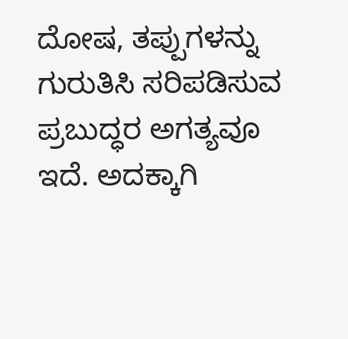ದೋಷ, ತಪ್ಪುಗಳನ್ನು ಗುರುತಿಸಿ ಸರಿಪಡಿಸುವ ಪ್ರಬುದ್ಧರ ಅಗತ್ಯವೂ ಇದೆ. ಅದಕ್ಕಾಗಿ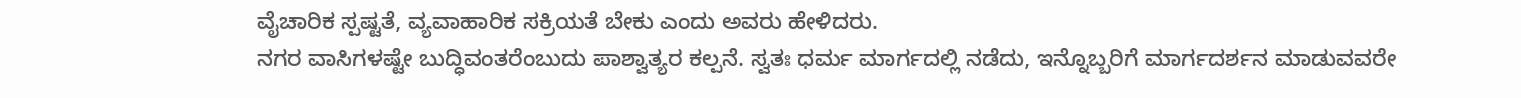ವೈಚಾರಿಕ ಸ್ಪಷ್ಟತೆ, ವ್ಯವಾಹಾರಿಕ ಸಕ್ರಿಯತೆ ಬೇಕು ಎಂದು ಅವರು ಹೇಳಿದರು.
ನಗರ ವಾಸಿಗಳಷ್ಟೇ ಬುದ್ಧಿವಂತರೆಂಬುದು ಪಾಶ್ವಾತ್ಯರ ಕಲ್ಪನೆ. ಸ್ವತಃ ಧರ್ಮ ಮಾರ್ಗದಲ್ಲಿ ನಡೆದು, ಇನ್ನೊಬ್ಬರಿಗೆ ಮಾರ್ಗದರ್ಶನ ಮಾಡುವವರೇ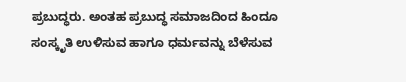ಪ್ರಬುದ್ಧರು. ಅಂತಹ ಪ್ರಬುದ್ಧ ಸಮಾಜದಿಂದ ಹಿಂದೂ ಸಂಸ್ಕೃತಿ ಉಳಿಸುವ ಹಾಗೂ ಧರ್ಮವನ್ನು ಬೆಳೆಸುವ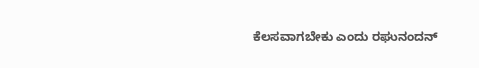ಕೆಲಸವಾಗಬೇಕು ಎಂದು ರಘುನಂದನ್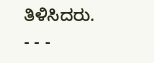ತಿಳಿಸಿದರು.
- - -